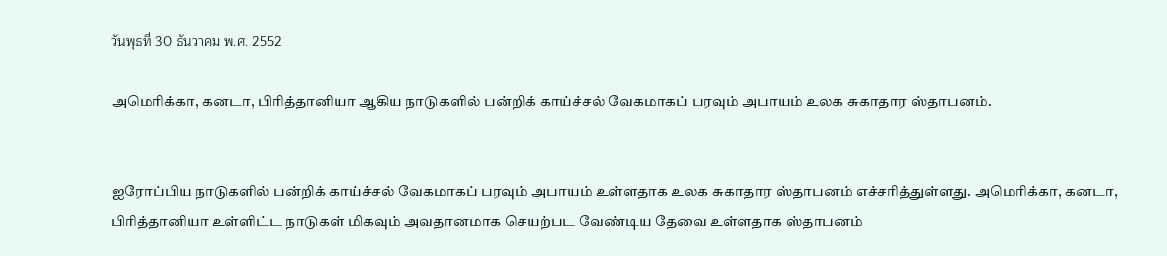วันพุธที่ 30 ธันวาคม พ.ศ. 2552

அமெரிக்கா, கனடா, பிரித்தானியா ஆகிய நாடுகளில் பன்றிக் காய்ச்சல் வேகமாகப் பரவும் அபாயம் உலக சுகாதார ஸ்தாபனம்.


ஐரோப்பிய நாடுகளில் பன்றிக் காய்ச்சல் வேகமாகப் பரவும் அபாயம் உள்ளதாக உலக சுகாதார ஸ்தாபனம் எச்சரித்துள்ளது. அமெரிக்கா, கனடா, பிரித்தானியா உள்ளிட்ட நாடுகள் மிகவும் அவதானமாக செயற்பட வேண்டிய தேவை உள்ளதாக ஸ்தாபனம்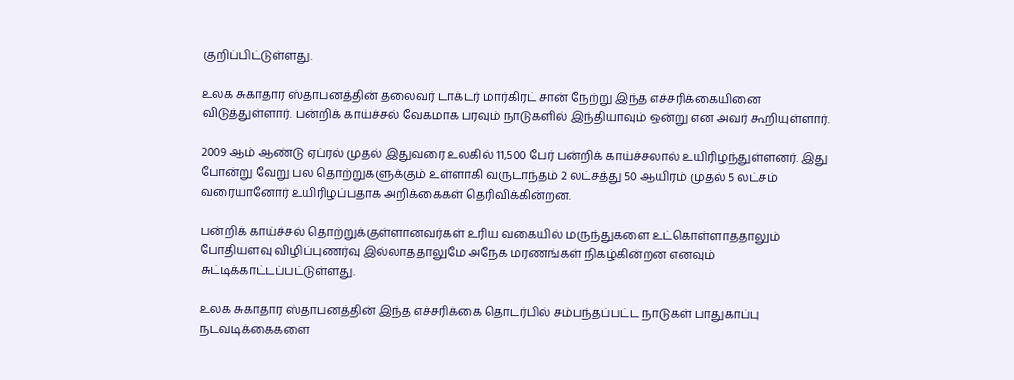குறிப்பிட்டுள்ளது.

உலக சுகாதார ஸ்தாபனத்தின் தலைவர் டாக்டர் மார்கிரட் சான் நேற்று இந்த எச்சரிக்கையினை விடுத்துள்ளார். பன்றிக் காய்ச்சல் வேகமாக பரவும் நாடுகளில் இந்தியாவும் ஒன்று என அவர் கூறியுள்ளார்.

2009 ஆம் ஆண்டு ஏப்ரல் முதல் இதுவரை உலகில் 11,500 பேர் பன்றிக் காய்ச்சலால் உயிரிழந்துள்ளனர். இது போன்று வேறு பல தொற்றுகளுக்கும் உள்ளாகி வருடாந்தம் 2 லட்சத்து 50 ஆயிரம் முதல் 5 லட்சம் வரையானோர் உயிரிழப்பதாக அறிக்கைகள் தெரிவிக்கின்றன.

பன்றிக் காய்ச்சல் தொற்றுக்குள்ளானவர்கள் உரிய வகையில் மருந்துகளை உட்கொள்ளாததாலும் போதியளவு விழிப்புணர்வு இல்லாததாலுமே அநேக மரணங்கள் நிகழ்கின்றன எனவும் சுட்டிக்காட்டப்பட்டுள்ளது.

உலக சுகாதார ஸ்தாபனத்தின் இந்த எச்சரிக்கை தொடர்பில் சம்பந்தப்பட்ட நாடுகள் பாதுகாப்பு நடவடிக்கைகளை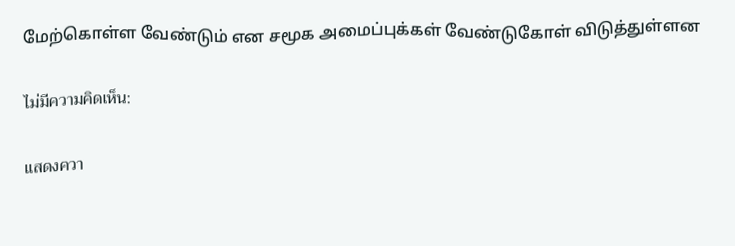மேற்கொள்ள வேண்டும் என சமூக அமைப்புக்கள் வேண்டுகோள் விடுத்துள்ளன

ไม่มีความคิดเห็น:

แสดงควา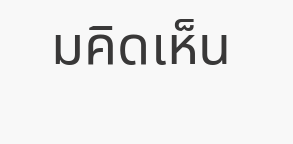มคิดเห็น